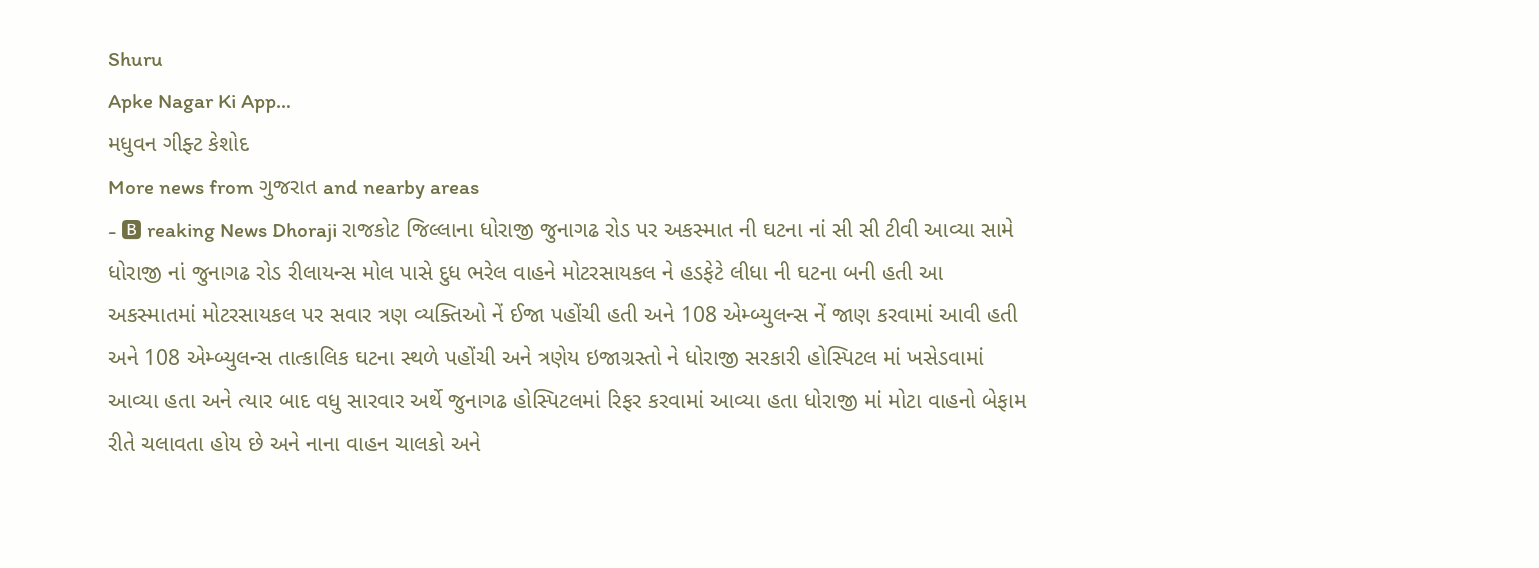Shuru
Apke Nagar Ki App…
મધુવન ગીફ્ટ કેશોદ
More news from ગુજરાત and nearby areas
- 🅱 reaking News Dhoraji રાજકોટ જિલ્લાના ધોરાજી જુનાગઢ રોડ પર અકસ્માત ની ઘટના નાં સી સી ટીવી આવ્યા સામે ધોરાજી નાં જુનાગઢ રોડ રીલાયન્સ મોલ પાસે દુધ ભરેલ વાહને મોટરસાયકલ ને હડફેટે લીધા ની ઘટના બની હતી આ અકસ્માતમાં મોટરસાયકલ પર સવાર ત્રણ વ્યક્તિઓ નેં ઈજા પહોંચી હતી અને 108 એમ્બ્યુલન્સ નેં જાણ કરવામાં આવી હતી અને 108 એમ્બ્યુલન્સ તાત્કાલિક ઘટના સ્થળે પહોંચી અને ત્રણેય ઇજાગ્રસ્તો ને ધોરાજી સરકારી હોસ્પિટલ માં ખસેડવામાં આવ્યા હતા અને ત્યાર બાદ વધુ સારવાર અર્થે જુનાગઢ હોસ્પિટલમાં રિફર કરવામાં આવ્યા હતા ધોરાજી માં મોટા વાહનો બેફામ રીતે ચલાવતા હોય છે અને નાના વાહન ચાલકો અને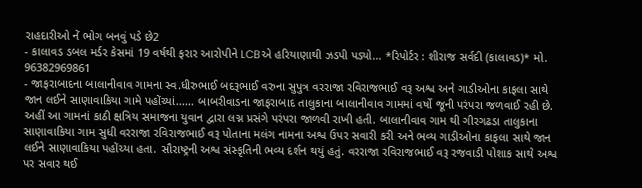રાહદારીઓ નેં ભોગ બનવું પડે છે2
- કાલાવડ ડબલ મર્ડર કેસમાં 19 વર્ષથી ફરાર આરોપીને LCBએ હરિયાણાથી ઝડપી પડ્યો... *રિપોર્ટર : શીરાજ સર્વદી (કાલાવડ)* મો. 96382969861
- જાફરાબાદના બાલાનીવાવ ગામના સ્વ.ધીરુભાઈ બદરૂભાઈ વરુના સુપુત્ર વરરાજા રવિરાજભાઈ વરૂ અશ્વ અને ગાડીઓના કાફલા સાથે જાન લઈને સાણાવાકિયા ગામે પહોંચ્યાં...... બાબરીવાડના જાફરાબાદ તાલુકાના બાલાનીવાવ ગામમાં વર્ષો જૂની પરંપરા જળવાઈ રહી છે. અહીં આ ગામનાં કાઠી ક્ષત્રિય સમાજના યુવાન દ્વારા લગ્ન પ્રસંગે પરંપરા જાળવી રાખી હતી. બાલાનીવાવ ગામ થી ગીરગઢડા તાલુકાના સાણાવાકિયા ગામ સુધી વરરાજા રવિરાજભાઈ વરૂ પોતાના મલંગ નામના અશ્વ ઉપર સવારી કરી અને ભવ્ય ગાડીઓના કાફલા સાથે જાન લઈને સાણાવાકિયા પહોંચ્યા હતા. સૌરાષ્ટ્રની અશ્વ સંસ્કૃતિની ભવ્ય દર્શન થયું હતું. વરરાજા રવિરાજભાઈ વરૂ રજવાડી પોશાક સાથે અશ્વ પર સવાર થઈ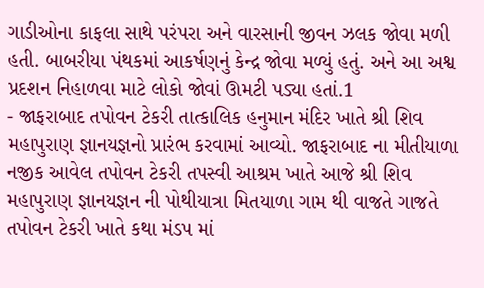ગાડીઓના કાફલા સાથે પરંપરા અને વારસાની જીવન ઝલક જોવા મળી હતી. બાબરીયા પંથકમાં આકર્ષણનું કેન્દ્ર જોવા મળ્યું હતું. અને આ અશ્વ પ્રદશન નિહાળવા માટે લોકો જોવાં ઊમટી પડ્યા હતાં.1
- જાફરાબાદ તપોવન ટેકરી તાત્કાલિક હનુમાન મંદિર ખાતે શ્રી શિવ મહાપુરાણ જ્ઞાનયજ્ઞનો પ્રારંભ કરવામાં આવ્યો. જાફરાબાદ ના મીતીયાળા નજીક આવેલ તપોવન ટેકરી તપસ્વી આશ્રમ ખાતે આજે શ્રી શિવ મહાપુરાણ જ્ઞાનયજ્ઞન ની પોથીયાત્રા મિતયાળા ગામ થી વાજતે ગાજતે તપોવન ટેકરી ખાતે કથા મંડપ માં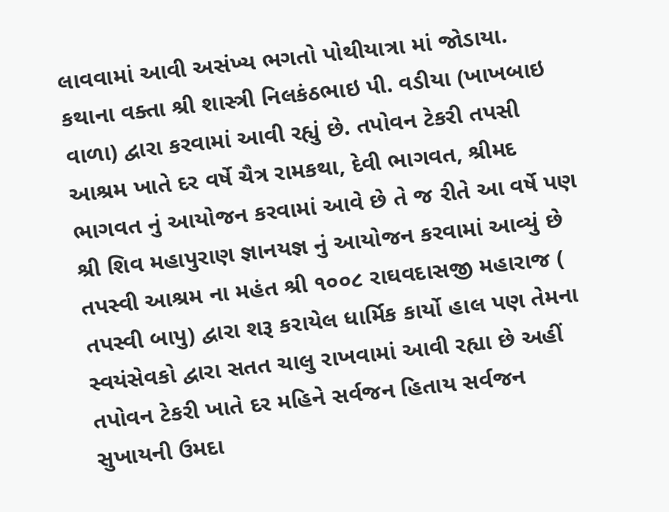લાવવામાં આવી અસંખ્ય ભગતો પોથીયાત્રા માં જોડાયા. કથાના વક્તા શ્રી શાસ્ત્રી નિલકંઠભાઇ પી. વડીયા (ખાખબાઇ વાળા) દ્વારા કરવામાં આવી રહ્યું છે. તપોવન ટેકરી તપસી આશ્રમ ખાતે દર વર્ષે ચૈત્ર રામકથા, દેવી ભાગવત, શ્રીમદ ભાગવત નું આયોજન કરવામાં આવે છે તે જ રીતે આ વર્ષે પણ શ્રી શિવ મહાપુરાણ જ્ઞાનયજ્ઞ નું આયોજન કરવામાં આવ્યું છે તપસ્વી આશ્રમ ના મહંત શ્રી ૧૦૦૮ રાઘવદાસજી મહારાજ ( તપસ્વી બાપુ) દ્વારા શરૂ કરાયેલ ધાર્મિક કાર્યો હાલ પણ તેમના સ્વયંસેવકો દ્વારા સતત ચાલુ રાખવામાં આવી રહ્યા છે અહીં તપોવન ટેકરી ખાતે દર મહિને સર્વજન હિતાય સર્વજન સુખાયની ઉમદા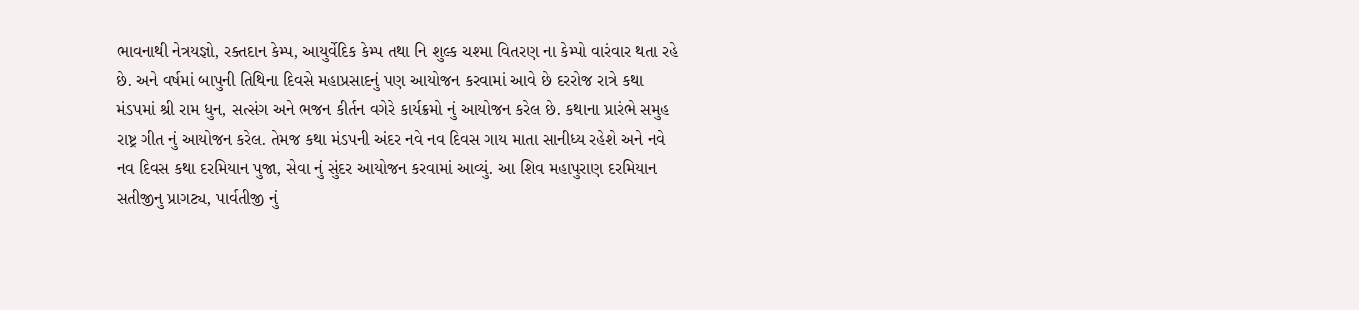ભાવનાથી નેત્રયજ્ઞો, રક્તદાન કેમ્પ, આયુર્વેદિક કેમ્પ તથા નિ શુલ્ક ચશ્મા વિતરણ ના કેમ્પો વારંવાર થતા રહે છે. અને વર્ષમાં બાપુની તિથિના દિવસે મહાપ્રસાદનું પણ આયોજન કરવામાં આવે છે દરરોજ રાત્રે કથા મંડપમાં શ્રી રામ ધુન, સત્સંગ અને ભજન કીર્તન વગેરે કાર્યક્રમો નું આયોજન કરેલ છે. કથાના પ્રારંભે સમુહ રાષ્ટ્ર ગીત નું આયોજન કરેલ. તેમજ કથા મંડપની અંદર નવે નવ દિવસ ગાય માતા સાનીધ્ય રહેશે અને નવે નવ દિવસ કથા દરમિયાન પુજા, સેવા નું સુંદર આયોજન કરવામાં આવ્યું. આ શિવ મહાપુરાણ દરમિયાન સતીજીનુ પ્રાગટ્ય, પાર્વતીજી નું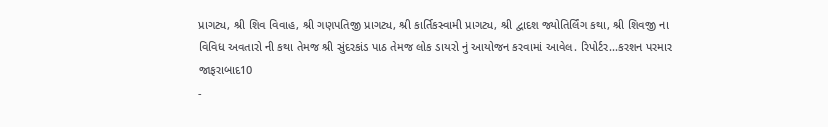પ્રાગટ્ય, શ્રી શિવ વિવાહ, શ્રી ગણપતિજી પ્રાગટ્ય, શ્રી કાર્તિકસ્વામી પ્રાગટ્ય, શ્રી દ્વાદશ જ્યોતિર્લિંગ કથા, શ્રી શિવજી ના વિવિધ અવતારો ની કથા તેમજ શ્રી સુંદરકાંડ પાઠ તેમજ લોક ડાયરો નું આયોજન કરવામાં આવેલ. રિપોર્ટર...કરશન પરમાર જાફરાબાદ10
-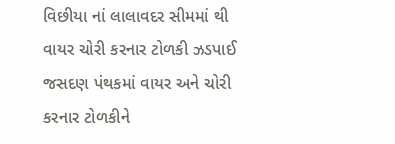વિછીયા નાં લાલાવદર સીમમાં થી વાયર ચોરી કરનાર ટોળકી ઝડપાઈ જસદણ પંથકમાં વાયર અને ચોરી કરનાર ટોળકીને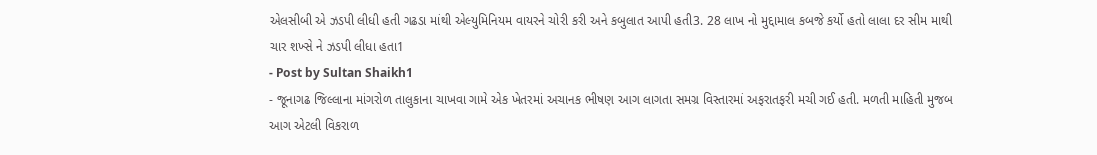એલસીબી એ ઝડપી લીધી હતી ગઢડા માંથી એલ્યુમિનિયમ વાયરને ચોરી કરી અને કબુલાત આપી હતી3. 28 લાખ નો મુદ્દામાલ કબજે કર્યો હતો લાલા દર સીમ માથી ચાર શખ્સે ને ઝડપી લીધા હતા1
- Post by Sultan Shaikh1
- જૂનાગઢ જિલ્લાના માંગરોળ તાલુકાના ચાખવા ગામે એક ખેતરમાં અચાનક ભીષણ આગ લાગતા સમગ્ર વિસ્તારમાં અફરાતફરી મચી ગઈ હતી. મળતી માહિતી મુજબ આગ એટલી વિકરાળ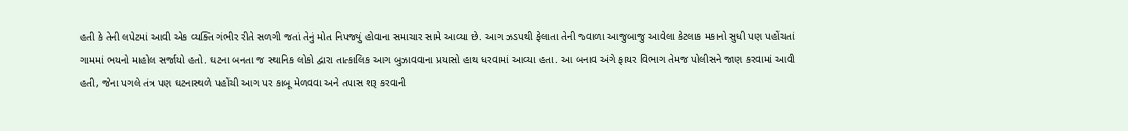હતી કે તેની લપેટમાં આવી એક વ્યક્તિ ગંભીર રીતે સળગી જતાં તેનું મોત નિપજ્યું હોવાના સમાચાર સામે આવ્યા છે. આગ ઝડપથી ફેલાતા તેની જ્વાળા આજુબાજુ આવેલા કેટલાક મકાનો સુધી પણ પહોંચતાં ગામમાં ભયનો માહોલ સર્જાયો હતો. ઘટના બનતા જ સ્થાનિક લોકો દ્વારા તાત્કાલિક આગ બુઝાવવાના પ્રયાસો હાથ ધરવામાં આવ્યા હતા. આ બનાવ અંગે ફાયર વિભાગ તેમજ પોલીસને જાણ કરવામાં આવી હતી, જેના પગલે તંત્ર પણ ઘટનાસ્થળે પહોંચી આગ પર કાબૂ મેળવવા અને તપાસ શરૂ કરવાની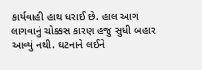કાર્યવાહી હાથ ધરાઈ છે. હાલ આગ લાગવાનું ચોક્કસ કારણ હજુ સુધી બહાર આવ્યું નથી. ઘટનાને લઈને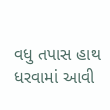વધુ તપાસ હાથ ધરવામાં આવી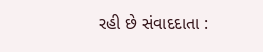રહી છે સંવાદદાતા :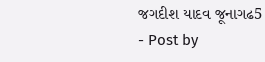જગદીશ યાદવ જૂનાગઢ5
- Post by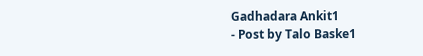Gadhadara Ankit1
- Post by Talo Baske1